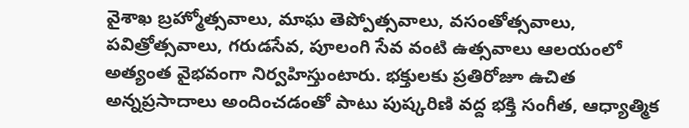వైశాఖ బ్రహ్మోత్సవాలు, మాఘ తెప్పోత్సవాలు, వసంతోత్సవాలు, పవిత్రోత్సవాలు, గరుడసేవ, పూలంగి సేవ వంటి ఉత్సవాలు ఆలయంలో అత్యంత వైభవంగా నిర్వహిస్తుంటారు. భక్తులకు ప్రతిరోజూ ఉచిత అన్నప్రసాదాలు అందించడంతో పాటు పుష్కరిణి వద్ద భక్తి సంగీత, ఆధ్యాత్మిక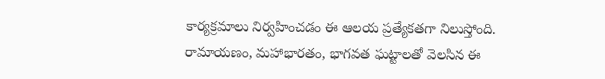కార్యక్రమాలు నిర్వహించడం ఈ ఆలయ ప్రత్యేకతగా నిలుస్తోంది. రామాయణం, మహాభారతం, భాగవత ఘట్టాలతో వెలసిన ఈ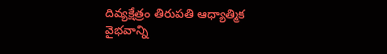దివ్యక్షేత్రం తిరుపతి ఆధ్యాత్మిక వైభవాన్ని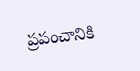ప్రపంచానికి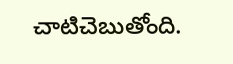చాటిచెబుతోంది.